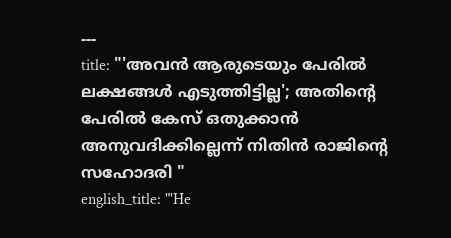---
title: "'അവൻ ആരുടെയും പേരിൽ ലക്ഷങ്ങൾ എടുത്തിട്ടില്ല'; അതിന്റെ പേരിൽ കേസ് ഒതുക്കാൻ അനുവദിക്കില്ലെന്ന് നിതിൻ രാജിന്റെ സഹോദരി "
english_title: "'He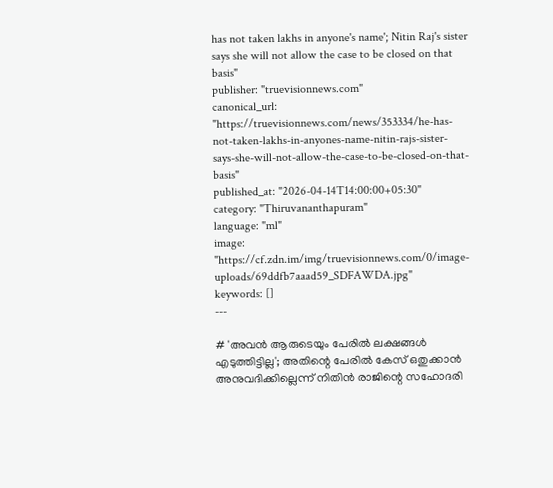has not taken lakhs in anyone's name'; Nitin Raj's sister says she will not allow the case to be closed on that basis"
publisher: "truevisionnews.com"
canonical_url: "https://truevisionnews.com/news/353334/he-has-not-taken-lakhs-in-anyones-name-nitin-rajs-sister-says-she-will-not-allow-the-case-to-be-closed-on-that-basis"
published_at: "2026-04-14T14:00:00+05:30"
category: "Thiruvananthapuram"
language: "ml"
image: "https://cf.zdn.im/img/truevisionnews.com/0/image-uploads/69ddfb7aaad59_SDFAWDA.jpg"
keywords: []
---

# 'അവൻ ആരുടെയും പേരിൽ ലക്ഷങ്ങൾ എടുത്തിട്ടില്ല'; അതിന്റെ പേരിൽ കേസ് ഒതുക്കാൻ അനുവദിക്കില്ലെന്ന് നിതിൻ രാജിന്റെ സഹോദരി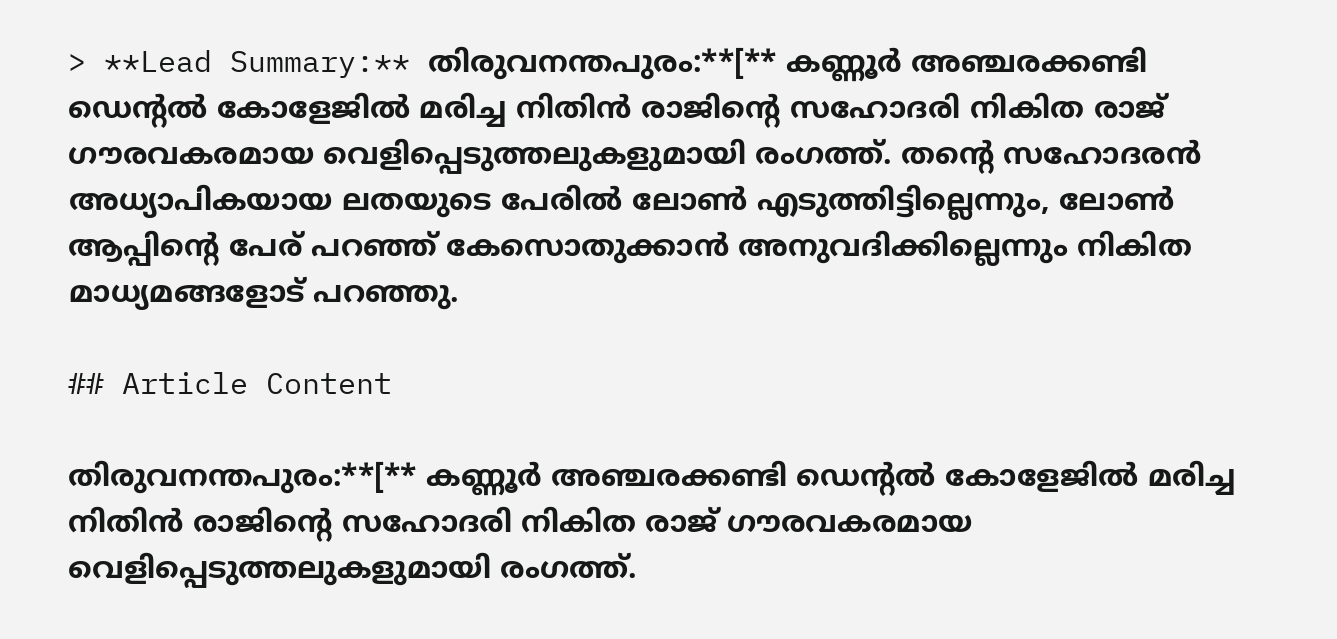> **Lead Summary:** തിരുവനന്തപുരം:**[** കണ്ണൂർ അഞ്ചരക്കണ്ടി ഡെന്റൽ കോളേജിൽ മരിച്ച നിതിൻ രാജിന്റെ സഹോദരി നികിത രാജ് ഗൗരവകരമായ വെളിപ്പെടുത്തലുകളുമായി രംഗത്ത്. തന്റെ സഹോദരൻ അധ്യാപികയായ ലതയുടെ പേരിൽ ലോൺ എടുത്തിട്ടില്ലെന്നും, ലോൺ ആപ്പിന്റെ പേര് പറഞ്ഞ് കേസൊതുക്കാൻ അനുവദിക്കില്ലെന്നും നികിത മാധ്യമങ്ങളോട് പറഞ്ഞു.

## Article Content

തിരുവനന്തപുരം:**[** കണ്ണൂർ അഞ്ചരക്കണ്ടി ഡെന്റൽ കോളേജിൽ മരിച്ച നിതിൻ രാജിന്റെ സഹോദരി നികിത രാജ് ഗൗരവകരമായ വെളിപ്പെടുത്തലുകളുമായി രംഗത്ത്.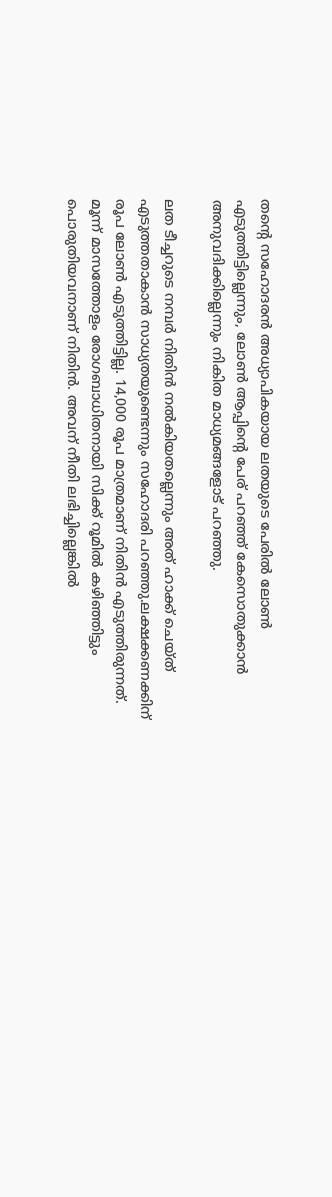തന്റെ സഹോദരൻ അധ്യാപികയായ ലതയുടെ പേരിൽ ലോൺ എടുത്തിട്ടില്ലെന്നും, ലോൺ ആപ്പിന്റെ പേര് പറഞ്ഞ് കേസൊതുക്കാൻ അനുവദിക്കില്ലെന്നും നികിത മാധ്യമങ്ങളോട് പറഞ്ഞു.

ലത ടീച്ചറുടെ നമ്പർ നിതിൻ നൽകിയതല്ലെന്നും അത് ഹാക്ക് ചെയ്ത് എടുത്തതാകാൻ സാധ്യതയുണ്ടെന്നും സഹോദരി പറഞ്ഞു.ലക്ഷക്കണക്കിന് രൂപ ലോൺ എടുത്തിട്ടില്ല. 14,000 രൂപ മാത്രമാണ് നിതിൻ എടുത്തിരുന്നത്.  മൂന്ന് മാസത്തോളം രോഗബാധിതനായി സിക്ക് റൂമിൽ കഴിഞ്ഞിട്ടും പൊരുതിയവനാണ് നിതിൻ. അവന് നീതി ലഭിച്ചില്ലെങ്കിൽ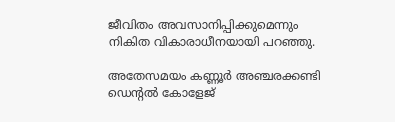ജീവിതം അവസാനിപ്പിക്കുമെന്നും നികിത വികാരാധീനയായി പറഞ്ഞു.

അതേസമയം കണ്ണൂർ അഞ്ചരക്കണ്ടി ഡെന്റൽ കോളേജ്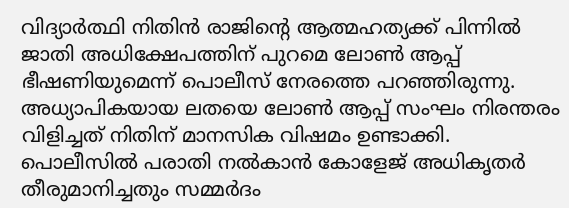വിദ്യാർത്ഥി നിതിൻ രാജിൻ്റെ ആത്മഹത്യക്ക് പിന്നിൽ ജാതി അധിക്ഷേപത്തിന് പുറമെ ലോൺ ആപ്പ് ഭീഷണിയുമെന്ന് പൊലീസ് നേരത്തെ പറഞ്ഞിരുന്നു. അധ്യാപികയായ ലതയെ ലോൺ ആപ്പ് സംഘം നിരന്തരം വിളിച്ചത് നിതിന് മാനസിക വിഷമം ഉണ്ടാക്കി. പൊലീസിൽ പരാതി നൽകാൻ കോളേജ് അധികൃതർ തീരുമാനിച്ചതും സമ്മർദം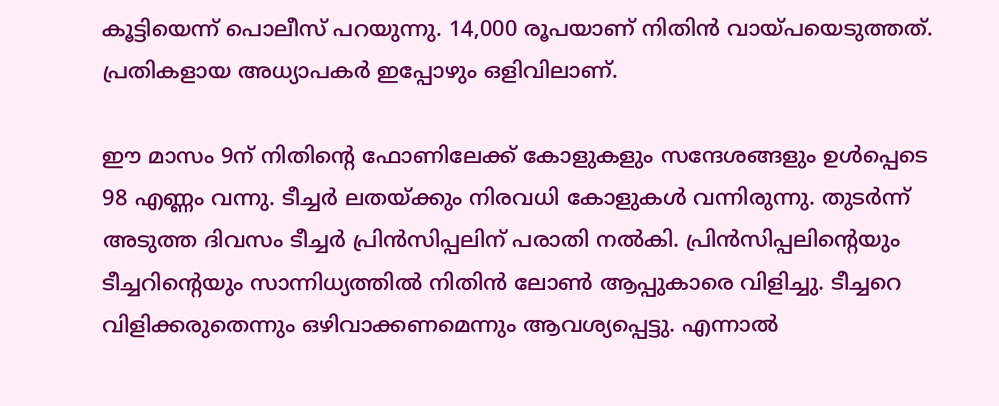കൂട്ടിയെന്ന് പൊലീസ് പറയുന്നു. 14,000 രൂപയാണ് നിതിൻ വായ്പയെടുത്തത്. പ്രതികളായ അധ്യാപകർ ഇപ്പോഴും ഒളിവിലാണ്.

ഈ മാസം 9ന് നിതിൻ്റെ ഫോണിലേക്ക് കോളുകളും സന്ദേശങ്ങളും ഉൾപ്പെടെ 98 എണ്ണം വന്നു. ടീച്ചർ ലതയ്ക്കും നിരവധി കോളുകൾ വന്നിരുന്നു. തുടർന്ന് അടുത്ത ദിവസം ടീച്ചർ പ്രിൻസിപ്പലിന് പരാതി നൽകി. പ്രിൻസിപ്പലിൻ്റെയും ടീച്ചറിൻ്റെയും സാന്നിധ്യത്തിൽ നിതിൻ ലോൺ ആപ്പുകാരെ വിളിച്ചു. ടീച്ചറെ വിളിക്കരുതെന്നും ഒഴിവാക്കണമെന്നും ആവശ്യപ്പെട്ടു. എന്നാൽ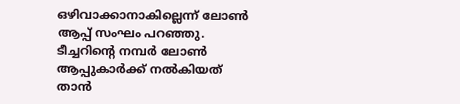ഒഴിവാക്കാനാകില്ലെന്ന് ലോൺ ആപ്പ് സംഘം പറഞ്ഞു. ടീച്ചറിൻ്റെ നമ്പർ ലോൺ ആപ്പുകാർക്ക് നൽകിയത് താൻ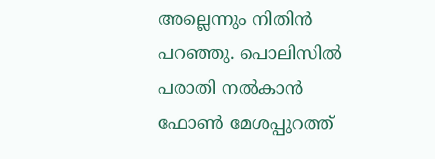അല്ലെന്നും നിതിൻ പറഞ്ഞു. പൊലിസിൽ പരാതി നൽകാൻ ഫോൺ മേശപ്പുറത്ത്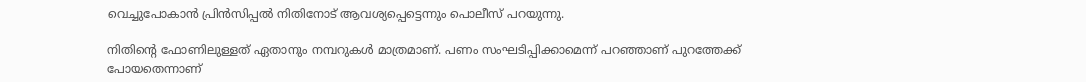വെച്ചുപോകാൻ പ്രിൻസിപ്പൽ നിതിനോട് ആവശ്യപ്പെട്ടെന്നും പൊലീസ് പറയുന്നു.

നിതിൻ്റെ ഫോണിലുള്ളത് ഏതാനും നമ്പറുകൾ മാത്രമാണ്. പണം സംഘടിപ്പിക്കാമെന്ന് പറഞ്ഞാണ് പുറത്തേക്ക് പോയതെന്നാണ്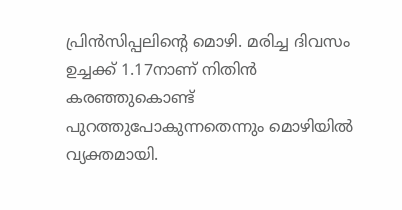പ്രിൻസിപ്പലിൻ്റെ മൊഴി. മരിച്ച ദിവസം ഉച്ചക്ക് 1.17നാണ് നിതിൻ കരഞ്ഞുകൊണ്ട് പുറത്തുപോകുന്നതെന്നും മൊഴിയിൽ വ്യക്തമായി.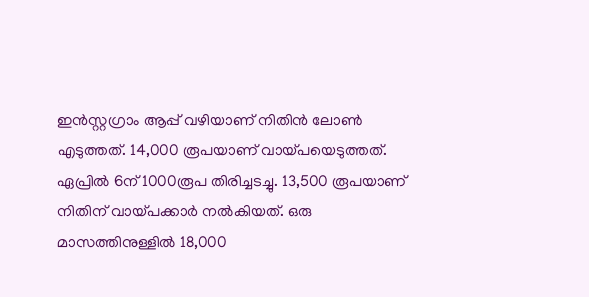ഇൻസ്റ്റഗ്രാം ആപ്പ് വഴിയാണ് നിതിൻ ലോൺ എടുത്തത്. 14,000 രൂപയാണ് വായ്പയെടുത്തത്. ഏപ്രിൽ 6ന് 1000രൂപ തിരിച്ചടച്ചു. 13,500 രൂപയാണ് നിതിന് വായ്പക്കാർ നൽകിയത്. ഒരു മാസത്തിനുള്ളിൽ 18,000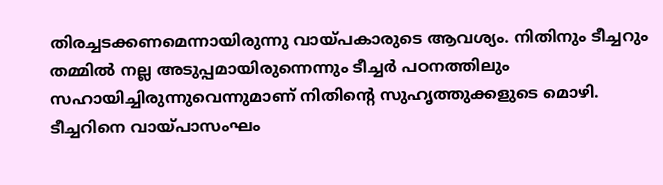തിരച്ചടക്കണമെന്നായിരുന്നു വായ്പകാരുടെ ആവശ്യം. നിതിനും ടീച്ചറും തമ്മിൽ നല്ല അടുപ്പമായിരുന്നെന്നും ടീച്ചർ പഠനത്തിലും സഹായിച്ചിരുന്നുവെന്നുമാണ് നിതിൻ്റെ സുഹൃത്തുക്കളുടെ മൊഴി. ടീച്ചറിനെ വായ്പാസംഘം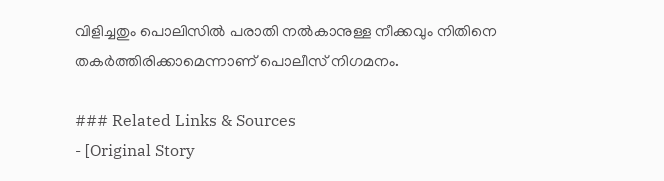വിളിച്ചതും പൊലിസിൽ പരാതി നൽകാനുള്ള നീക്കവും നിതിനെ തകർത്തിരിക്കാമെന്നാണ് പൊലീസ് നിഗമനം.

### Related Links & Sources
- [Original Story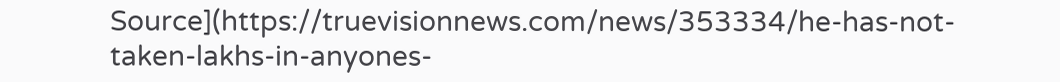Source](https://truevisionnews.com/news/353334/he-has-not-taken-lakhs-in-anyones-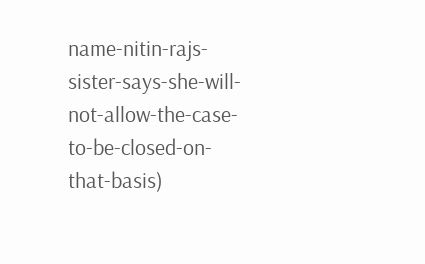name-nitin-rajs-sister-says-she-will-not-allow-the-case-to-be-closed-on-that-basis)